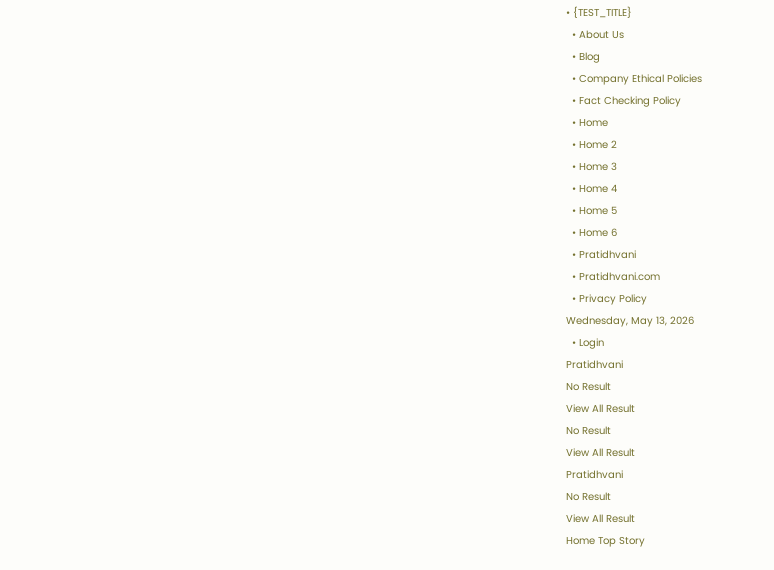• {TEST_TITLE}
  • About Us
  • Blog
  • Company Ethical Policies
  • Fact Checking Policy
  • Home
  • Home 2
  • Home 3
  • Home 4
  • Home 5
  • Home 6
  • Pratidhvani
  • Pratidhvani.com
  • Privacy Policy
Wednesday, May 13, 2026
  • Login
Pratidhvani
No Result
View All Result
No Result
View All Result
Pratidhvani
No Result
View All Result
Home Top Story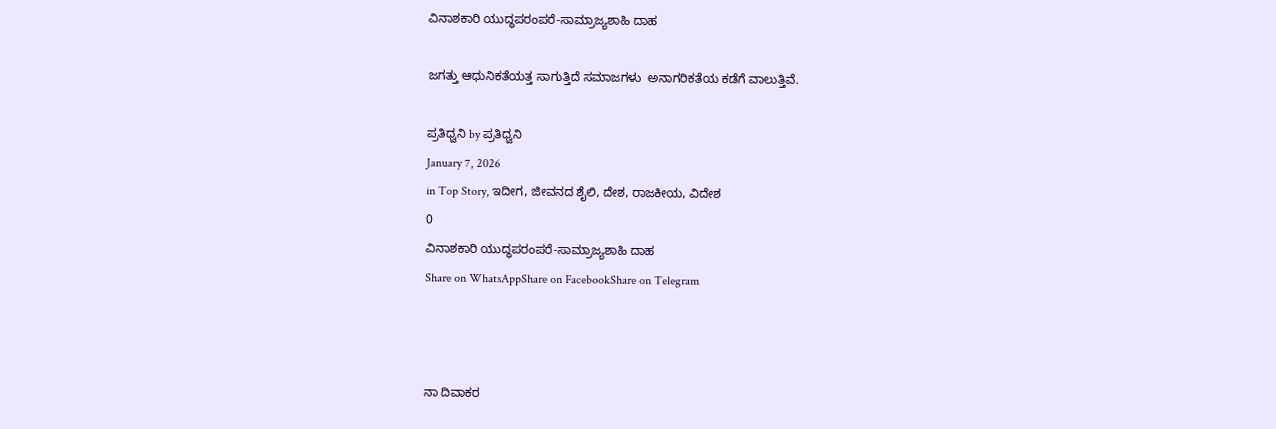ವಿನಾಶಕಾರಿ ಯುದ್ಧಪರಂಪರೆ-ಸಾಮ್ರಾಜ್ಯಶಾಹಿ ದಾಹ

ಜಗತ್ತು ಆಧುನಿಕತೆಯತ್ತ ಸಾಗುತ್ತಿದೆ ಸಮಾಜಗಳು  ಅನಾಗರಿಕತೆಯ ಕಡೆಗೆ ವಾಲುತ್ತಿವೆ.

ಪ್ರತಿಧ್ವನಿ by ಪ್ರತಿಧ್ವನಿ
January 7, 2026
in Top Story, ಇದೀಗ, ಜೀವನದ ಶೈಲಿ, ದೇಶ, ರಾಜಕೀಯ, ವಿದೇಶ
0
ವಿನಾಶಕಾರಿ ಯುದ್ಧಪರಂಪರೆ-ಸಾಮ್ರಾಜ್ಯಶಾಹಿ ದಾಹ
Share on WhatsAppShare on FacebookShare on Telegram



ನಾ ದಿವಾಕರ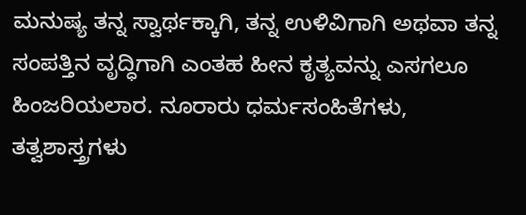ಮನುಷ್ಯ ತನ್ನ ಸ್ವಾರ್ಥಕ್ಕಾಗಿ, ತನ್ನ ಉಳಿವಿಗಾಗಿ ಅಥವಾ ತನ್ನ ಸಂಪತ್ತಿನ ವೃದ್ಧಿಗಾಗಿ ಎಂತಹ ಹೀನ ಕೃತ್ಯವನ್ನು ಎಸಗಲೂ ಹಿಂಜರಿಯಲಾರ. ನೂರಾರು ಧರ್ಮಸಂಹಿತೆಗಳು, ತತ್ವಶಾಸ್ತ್ರಗಳು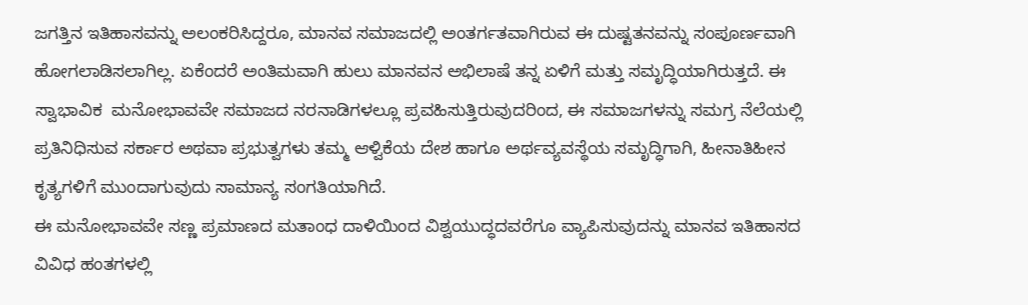ಜಗತ್ತಿನ ಇತಿಹಾಸವನ್ನು ಅಲಂಕರಿಸಿದ್ದರೂ, ಮಾನವ ಸಮಾಜದಲ್ಲಿ ಅಂತರ್ಗತವಾಗಿರುವ ಈ ದುಷ್ಟತನವನ್ನು ಸಂಪೂರ್ಣವಾಗಿ ಹೋಗಲಾಡಿಸಲಾಗಿಲ್ಲ. ಏಕೆಂದರೆ ಅಂತಿಮವಾಗಿ ಹುಲು ಮಾನವನ ಅಭಿಲಾಷೆ ತನ್ನ ಏಳಿಗೆ ಮತ್ತು ಸಮೃದ್ಧಿಯಾಗಿರುತ್ತದೆ. ಈ ಸ್ವಾಭಾವಿಕ  ಮನೋಭಾವವೇ ಸಮಾಜದ ನರನಾಡಿಗಳಲ್ಲೂ ಪ್ರವಹಿಸುತ್ತಿರುವುದರಿಂದ, ಈ ಸಮಾಜಗಳನ್ನು ಸಮಗ್ರ ನೆಲೆಯಲ್ಲಿ ಪ್ರತಿನಿಧಿಸುವ ಸರ್ಕಾರ ಅಥವಾ ಪ್ರಭುತ್ವಗಳು ತಮ್ಮ ಆಳ್ವಿಕೆಯ ದೇಶ ಹಾಗೂ ಅರ್ಥವ್ಯವಸ್ಥೆಯ ಸಮೃದ್ಧಿಗಾಗಿ, ಹೀನಾತಿಹೀನ ಕೃತ್ಯಗಳಿಗೆ ಮುಂದಾಗುವುದು ಸಾಮಾನ್ಯ ಸಂಗತಿಯಾಗಿದೆ.
ಈ ಮನೋಭಾವವೇ ಸಣ್ಣ ಪ್ರಮಾಣದ ಮತಾಂಧ ದಾಳಿಯಿಂದ ವಿಶ್ವಯುದ್ಧದವರೆಗೂ ವ್ಯಾಪಿಸುವುದನ್ನು ಮಾನವ ಇತಿಹಾಸದ ವಿವಿಧ ಹಂತಗಳಲ್ಲಿ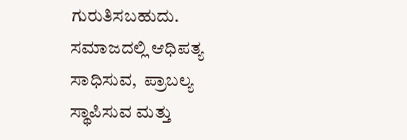ಗುರುತಿಸಬಹುದು. ಸಮಾಜದಲ್ಲಿ ಆಧಿಪತ್ಯ ಸಾಧಿಸುವ,  ಪ್ರಾಬಲ್ಯ ಸ್ಥಾಪಿಸುವ ಮತ್ತು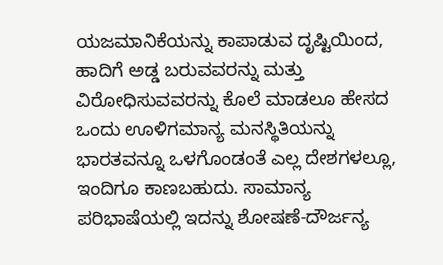ಯಜಮಾನಿಕೆಯನ್ನು ಕಾಪಾಡುವ ದೃಷ್ಟಿಯಿಂದ, ಹಾದಿಗೆ ಅಡ್ಡ ಬರುವವರನ್ನು ಮತ್ತು ವಿರೋಧಿಸುವವರನ್ನು ಕೊಲೆ ಮಾಡಲೂ ಹೇಸದ ಒಂದು ಊಳಿಗಮಾನ್ಯ ಮನಸ್ಥಿತಿಯನ್ನು ಭಾರತವನ್ನೂ ಒಳಗೊಂಡಂತೆ ಎಲ್ಲ ದೇಶಗಳಲ್ಲೂ, ಇಂದಿಗೂ ಕಾಣಬಹುದು. ಸಾಮಾನ್ಯ ಪರಿಭಾಷೆಯಲ್ಲಿ ಇದನ್ನು ಶೋಷಣೆ-ದೌರ್ಜನ್ಯ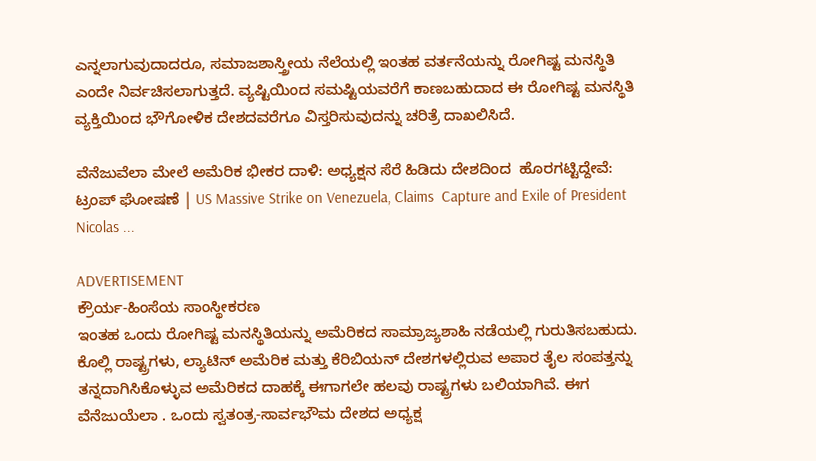ಎನ್ನಲಾಗುವುದಾದರೂ, ಸಮಾಜಶಾಸ್ತ್ರೀಯ ನೆಲೆಯಲ್ಲಿ ಇಂತಹ ವರ್ತನೆಯನ್ನು ರೋಗಿಷ್ಟ ಮನಸ್ಥಿತಿ ಎಂದೇ ನಿರ್ವಚಿಸಲಾಗುತ್ತದೆ. ವ್ಯಷ್ಟಿಯಿಂದ ಸಮಷ್ಟಿಯವರೆಗೆ ಕಾಣಬಹುದಾದ ಈ ರೋಗಿಷ್ಟ ಮನಸ್ಥಿತಿ ವ್ಯಕ್ತಿಯಿಂದ ಭೌಗೋಳಿಕ ದೇಶದವರೆಗೂ ವಿಸ್ತರಿಸುವುದನ್ನು ಚರಿತ್ರೆ ದಾಖಲಿಸಿದೆ.

ವೆನೆಜುವೆಲಾ ಮೇಲೆ ಅಮೆರಿಕ ಭೀಕರ ದಾಳಿ: ಅಧ್ಯಕ್ಷನ ಸೆರೆ ಹಿಡಿದು ದೇಶದಿಂದ  ಹೊರಗಟ್ಟಿದ್ದೇವೆ: ಟ್ರಂಪ್ ಘೋಷಣೆ | US Massive Strike on Venezuela, Claims  Capture and Exile of President Nicolas ...

ADVERTISEMENT
ಕ್ರೌರ್ಯ-ಹಿಂಸೆಯ ಸಾಂಸ್ಥೀಕರಣ
ಇಂತಹ ಒಂದು ರೋಗಿಷ್ಟ ಮನಸ್ಥಿತಿಯನ್ನು ಅಮೆರಿಕದ ಸಾಮ್ರಾಜ್ಯಶಾಹಿ ನಡೆಯಲ್ಲಿ ಗುರುತಿಸಬಹುದು. ಕೊಲ್ಲಿ ರಾಷ್ಟ್ರಗಳು, ಲ್ಯಾಟಿನ್‌ ಅಮೆರಿಕ ಮತ್ತು ಕೆರಿಬಿಯನ್‌ ದೇಶಗಳಲ್ಲಿರುವ ಅಪಾರ ತೈಲ ಸಂಪತ್ತನ್ನು ತನ್ನದಾಗಿಸಿಕೊಳ್ಳುವ ಅಮೆರಿಕದ ದಾಹಕ್ಕೆ ಈಗಾಗಲೇ ಹಲವು ರಾಷ್ಟ್ರಗಳು ಬಲಿಯಾಗಿವೆ. ಈಗ ವೆನೆಜುಯೆಲಾ . ಒಂದು ಸ್ವತಂತ್ರ-ಸಾರ್ವಭೌಮ ದೇಶದ ಅಧ್ಯಕ್ಷ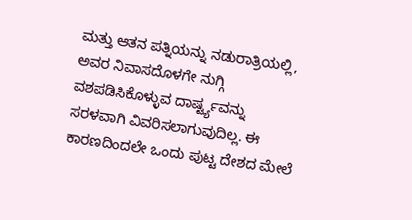ಮತ್ತು ಆತನ ಪತ್ನಿಯನ್ನು ನಡುರಾತ್ರಿಯಲ್ಲಿ, ಅವರ ನಿವಾಸದೊಳಗೇ ನುಗ್ಗಿ ವಶಪಡಿಸಿಕೊಳ್ಳುವ ದಾರ್ಷ್ಟ್ಯವನ್ನು ಸರಳವಾಗಿ ವಿವರಿಸಲಾಗುವುದಿಲ್ಲ. ಈ ಕಾರಣದಿಂದಲೇ ಒಂದು ಪುಟ್ಟ ದೇಶದ ಮೇಲೆ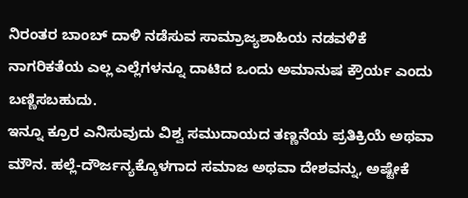ನಿರಂತರ ಬಾಂಬ್‌ ದಾಳಿ ನಡೆಸುವ ಸಾಮ್ರಾಜ್ಯಶಾಹಿಯ ನಡವಳಿಕೆ ನಾಗರಿಕತೆಯ ಎಲ್ಲ ಎಲ್ಲೆಗಳನ್ನೂ ದಾಟಿದ ಒಂದು ಅಮಾನುಷ ಕ್ರೌರ್ಯ ಎಂದು ಬಣ್ಣಿಸಬಹುದು.
ಇನ್ನೂ ಕ್ರೂರ ಎನಿಸುವುದು ವಿಶ್ವ ಸಮುದಾಯದ ತಣ್ಣನೆಯ ಪ್ರತಿಕ್ರಿಯೆ ಅಥವಾ ಮೌನ. ಹಲ್ಲೆ-ದೌರ್ಜನ್ಯಕ್ಕೊಳಗಾದ ಸಮಾಜ ಅಥವಾ ದೇಶವನ್ನು, ಅಷ್ಟೇಕೆ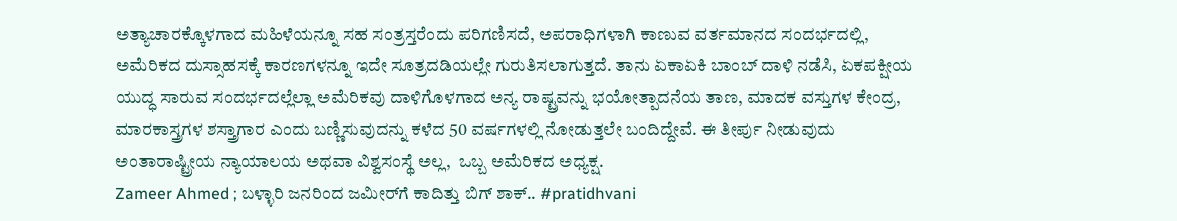ಅತ್ಯಾಚಾರಕ್ಕೊಳಗಾದ ಮಹಿಳೆಯನ್ನೂ ಸಹ ಸಂತ್ರಸ್ತರೆಂದು ಪರಿಗಣಿಸದೆ, ಅಪರಾಧಿಗಳಾಗಿ ಕಾಣುವ ವರ್ತಮಾನದ ಸಂದರ್ಭದಲ್ಲಿ, ಅಮೆರಿಕದ ದುಸ್ಸಾಹಸಕ್ಕೆ ಕಾರಣಗಳನ್ನೂ ಇದೇ ಸೂತ್ರದಡಿಯಲ್ಲೇ ಗುರುತಿಸಲಾಗುತ್ತದೆ. ತಾನು ಏಕಾಏಕಿ ಬಾಂಬ್‌ ದಾಳಿ ನಡೆಸಿ, ಏಕಪಕ್ಷೀಯ ಯುದ್ಧ ಸಾರುವ ಸಂದರ್ಭದಲ್ಲೆಲ್ಲಾ ಅಮೆರಿಕವು ದಾಳಿಗೊಳಗಾದ ಅನ್ಯ ರಾಷ್ಟ್ರವನ್ನು ಭಯೋತ್ಪಾದನೆಯ ತಾಣ, ಮಾದಕ ವಸ್ತುಗಳ ಕೇಂದ್ರ, ಮಾರಕಾಸ್ತ್ರಗಳ ಶಸ್ತ್ರಾಗಾರ ಎಂದು ಬಣ್ಣಿಸುವುದನ್ನು ಕಳೆದ 50 ವರ್ಷಗಳಲ್ಲಿ ನೋಡುತ್ತಲೇ ಬಂದಿದ್ದೇವೆ. ಈ ತೀರ್ಪು ನೀಡುವುದು ಅಂತಾರಾಷ್ಟ್ರೀಯ ನ್ಯಾಯಾಲಯ ಅಥವಾ ವಿಶ್ವಸಂಸ್ಥೆ ಅಲ್ಲ,  ಒಬ್ಬ ಅಮೆರಿಕದ ಅಧ್ಯಕ್ಷ.
Zameer Ahmed ; ಬಳ್ಳಾರಿ ಜನರಿಂದ ಜಮೀರ್‌ಗೆ ಕಾದಿತ್ತು ಬಿಗ್‌ ಶಾಕ್.. #pratidhvani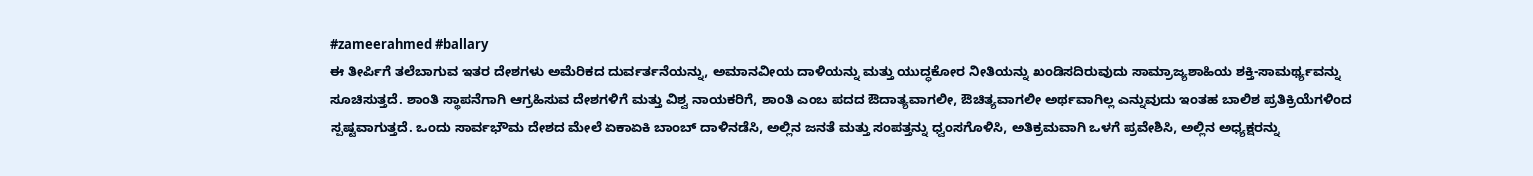#zameerahmed #ballary
ಈ ತೀರ್ಪಿಗೆ ತಲೆಬಾಗುವ ಇತರ ದೇಶಗಳು ಅಮೆರಿಕದ ದುರ್ವರ್ತನೆಯನ್ನು, ಅಮಾನವೀಯ ದಾಳಿಯನ್ನು ಮತ್ತು ಯುದ್ಧಕೋರ ನೀತಿಯನ್ನು ಖಂಡಿಸದಿರುವುದು ಸಾಮ್ರಾಜ್ಯಶಾಹಿಯ ಶಕ್ತಿ-ಸಾಮರ್ಥ್ಯವನ್ನು ಸೂಚಿಸುತ್ತದೆ. ಶಾಂತಿ ಸ್ಥಾಪನೆಗಾಗಿ ಆಗ್ರಹಿಸುವ ದೇಶಗಳಿಗೆ ಮತ್ತು ವಿಶ್ವ ನಾಯಕರಿಗೆ, ಶಾಂತಿ ಎಂಬ ಪದದ ಔದಾತ್ಯವಾಗಲೀ, ಔಚಿತ್ಯವಾಗಲೀ ಅರ್ಥವಾಗಿಲ್ಲ ಎನ್ನುವುದು ಇಂತಹ ಬಾಲಿಶ ಪ್ರತಿಕ್ರಿಯೆಗಳಿಂದ ಸ್ಪಷ್ಟವಾಗುತ್ತದೆ. ಒಂದು ಸಾರ್ವಭೌಮ ದೇಶದ ಮೇಲೆ ಏಕಾಏಕಿ ಬಾಂಬ್‌ ದಾಳಿನಡೆಸಿ, ಅಲ್ಲಿನ ಜನತೆ ಮತ್ತು ಸಂಪತ್ತನ್ನು ಧ್ವಂಸಗೊಳಿಸಿ, ಅತಿಕ್ರಮವಾಗಿ ಒಳಗೆ ಪ್ರವೇಶಿಸಿ, ಅಲ್ಲಿನ ಅಧ್ಯಕ್ಷರನ್ನು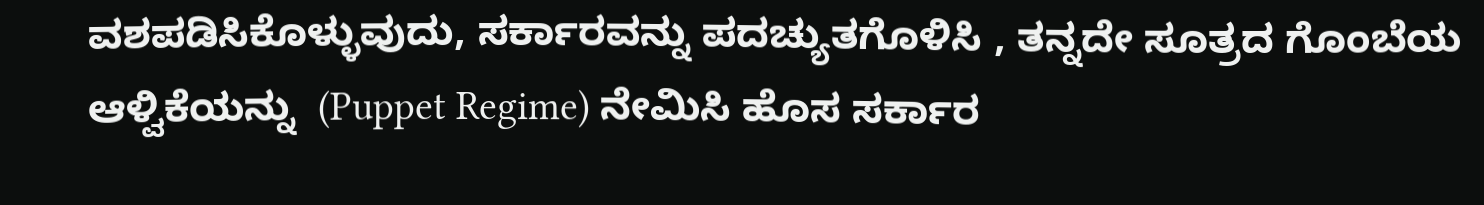ವಶಪಡಿಸಿಕೊಳ್ಳುವುದು, ಸರ್ಕಾರವನ್ನು ಪದಚ್ಯುತಗೊಳಿಸಿ , ತನ್ನದೇ ಸೂತ್ರದ ಗೊಂಬೆಯ ಆಳ್ವಿಕೆಯನ್ನು  (Puppet Regime) ನೇಮಿಸಿ ಹೊಸ ಸರ್ಕಾರ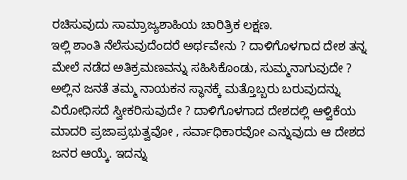ರಚಿಸುವುದು ಸಾಮ್ರಾಜ್ಯಶಾಹಿಯ ಚಾರಿತ್ರಿಕ ಲಕ್ಷಣ.
ಇಲ್ಲಿ ಶಾಂತಿ ನೆಲೆಸುವುದೆಂದರೆ ಅರ್ಥವೇನು ? ದಾಳಿಗೊಳಗಾದ ದೇಶ ತನ್ನ ಮೇಲೆ ನಡೆದ ಅತಿಕ್ರಮಣವನ್ನು ಸಹಿಸಿಕೊಂಡು, ಸುಮ್ಮನಾಗುವುದೇ ? ಅಲ್ಲಿನ ಜನತೆ ತಮ್ಮ ನಾಯಕನ ಸ್ಥಾನಕ್ಕೆ ಮತ್ತೊಬ್ಬರು ಬರುವುದನ್ನು ವಿರೋಧಿಸದೆ ಸ್ವೀಕರಿಸುವುದೇ ? ದಾಳಿಗೊಳಗಾದ ದೇಶದಲ್ಲಿ ಆಳ್ವಿಕೆಯ ಮಾದರಿ ಪ್ರಜಾಪ್ರಭುತ್ವವೋ , ಸರ್ವಾಧಿಕಾರವೋ ಎನ್ನುವುದು ಆ ದೇಶದ ಜನರ ಆಯ್ಕೆ. ಇದನ್ನು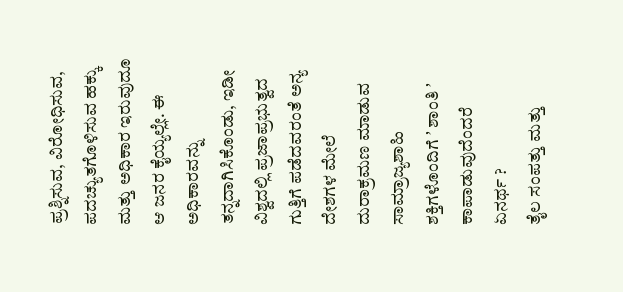ಪ್ರಶ್ನಿಸುವ, ವಿರೋಧಿಸುವ, ಪದಚ್ಯುತಗೊಳಿಸುವ ಹಕ್ಕು ಮತ್ತು ಅಧಿಕಾರ ಇರುವುದೂ ಆ ಜನರ ಕೈಯ್ಯಲ್ಲೇ. ಈ ಅಧಿಕಾರವನ್ನು ತನ್ನದಾಗಿಸಿಕೊಂಡು, ಇಡೀ ವಿಶ್ವದಲ್ಲಿ ಪ್ರಜಾಪ್ರಭುತ್ವದ ಗುತ್ತಿಗೆ ಪಡೆದವರಂತೆ ಅನ್ಯ ದೇಶಗಳ ಮೇಲೆ ದುರಾಕ್ರಮಣ ಮಾಡುವ ಸಾಮ್ರಾಜ್ಯಶಾಹಿ ಶಕ್ತಿಗಳೊಂದಿಗೆ ʼ ಶಾಂತಿ ʼ ಕಾಪಾಡುವುದೆಂದರೆ    ಏನರ್ಥ ?
ತೈಲ ಸಂಪತ್ತು ಮತ್ತು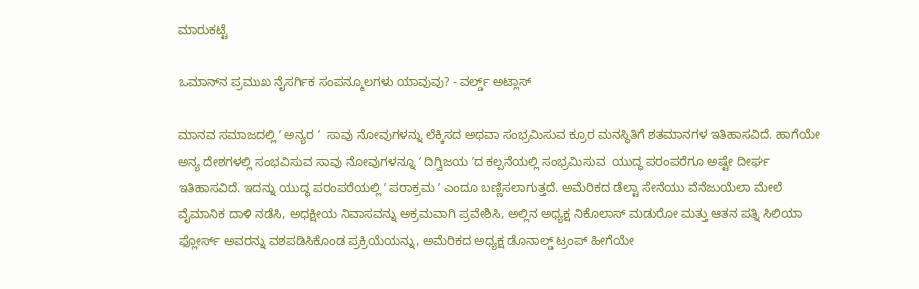ಮಾರುಕಟ್ಟೆ

ಒಮಾನ್‌ನ ಪ್ರಮುಖ ನೈಸರ್ಗಿಕ ಸಂಪನ್ಮೂಲಗಳು ಯಾವುವು? - ವರ್ಲ್ಡ್ ಅಟ್ಲಾಸ್

ಮಾನವ ಸಮಾಜದಲ್ಲಿ ʼ ಅನ್ಯರ ʼ  ಸಾವು ನೋವುಗಳನ್ನು ಲೆಕ್ಕಿಸದ ಅಥವಾ ಸಂಭ್ರಮಿಸುವ ಕ್ರೂರ ಮನಸ್ಥಿತಿಗೆ ಶತಮಾನಗಳ ಇತಿಹಾಸವಿದೆ. ಹಾಗೆಯೇ ಅನ್ಯ ದೇಶಗಳಲ್ಲಿ ಸಂಭವಿಸುವ ಸಾವು ನೋವುಗಳನ್ನೂ ʼ ದಿಗ್ವಿಜಯ ʼದ ಕಲ್ಪನೆಯಲ್ಲಿ ಸಂಭ್ರಮಿಸುವ  ಯುದ್ಧ ಪರಂಪರೆಗೂ ಅಷ್ಟೇ ದೀರ್ಘ ಇತಿಹಾಸವಿದೆ. ಇದನ್ನು ಯುದ್ಧ ಪರಂಪರೆಯಲ್ಲಿ ʼ ಪರಾಕ್ರಮ ʼ ಎಂದೂ ಬಣ್ಣಿಸಲಾಗುತ್ತದೆ. ಅಮೆರಿಕದ ಡೆಲ್ಟಾ ಸೇನೆಯು ವೆನೆಜುಯೆಲಾ ಮೇಲೆ ವೈಮಾನಿಕ ದಾಳಿ ನಡೆಸಿ, ಅಧಕ್ಷೀಯ ನಿವಾಸವನ್ನು ಅಕ್ರಮವಾಗಿ ಪ್ರವೇಶಿಸಿ, ಅಲ್ಲಿನ ಅಧ್ಯಕ್ಷ ನಿಕೊಲಾಸ್‌ ಮಡುರೋ ಮತ್ತು ಆತನ ಪತ್ನಿ ಸಿಲಿಯಾ ಫ್ಲೋರ್ಸ್‌ ಅವರನ್ನು ವಶಪಡಿಸಿಕೊಂಡ ಪ್ರಕ್ರಿಯೆಯನ್ನು, ಅಮೆರಿಕದ ಅಧ್ಯಕ್ಷ ಡೊನಾಲ್ಡ್‌ ಟ್ರಂಪ್‌ ಹೀಗೆಯೇ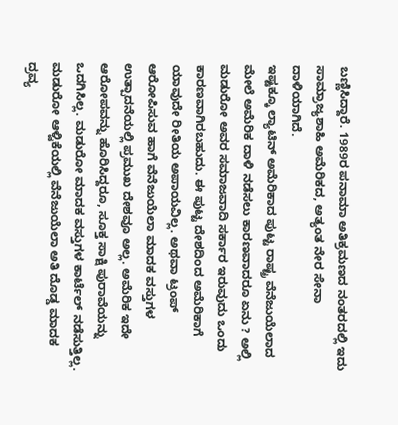ಬಣ್ಣಿಸಿದ್ದಾರೆ. 1989ರ ಪನಾಮಾ ಅತಿಕ್ರಮಣದ ನಂತರದಲ್ಲಿ ಇದು ಸಾಮ್ರಾಜ್ಯಶಾಹಿ ಅಮೆರಿಕದ, ಅತ್ಯಂತ ನೇರ ಸೇನಾ ದಾಳಿಯಾಗಿದೆ.
ಇಷ್ಟಕ್ಕೂ ಲ್ಯಾಟಿನ್‌ ಅಮೆರಿಕಾದ ಪುಟ್ಟ ರಾಷ್ಟ್ರ ವೆನೆಜುಯೆಲಾದ ಮೇಲೆ ಅಮೆರಿಕ ದಾಳಿ ನಡೆಸಲು ಕಾರಣವಾದರೂ ಏನು ? ಅಲ್ಲಿ ಮಡುರೋ ಅವರ ಸಮಾಜವಾದಿ ಸರ್ಕಾರ ಇರುವುದು ಒಂದು ಕಾರಣವಾಗಿರಬಹುದು. ಈ ಪುಟ್ಟ ದೇಶದಿಂದ ಅಮೆರಿಕಾಗೆ ಯಾವುದೇ ರೀತಿಯ ಅಪಾಯವಿಲ್ಲ. ಅಥವಾ ಟ್ರಂಪ್‌ ಆರೋಪಿಸುವ ಹಾಗೆ ವೆನೆಜುಯೆಲಾ ಮಾದಕ ವಸ್ತುಗಳ ಉತ್ಪಾದನೆಯಲ್ಲಿ ಪ್ರಮುಖ ದೇಶವೂ ಅಲ್ಲ. ಅಮೆರಿಕ ಇದೇ ಆರೋಪವನ್ನು ಹೊರಿಸಿದ್ದರೂ, ಸೂಕ್ತ ಸಾಕ್ಷಿ ಪುರಾವೆಯನ್ನು ಒದಗಿಸಿಲ್ಲ. ಮಡುರೋ ಮಾದಕ ವಸ್ತುಗಳ ಕಾರ್ಟೆಲ್‌ ನಡೆಸುತ್ತಿಲ್ಲ. ಮಡುರೋ ಆಳ್ವಿಕೆಯಲ್ಲಿ ವೆನೆಜುಯೆಲಾ ಅತಿ ದೊಡ್ಡ ಮಾದಕ ದ್ರವ್ಯ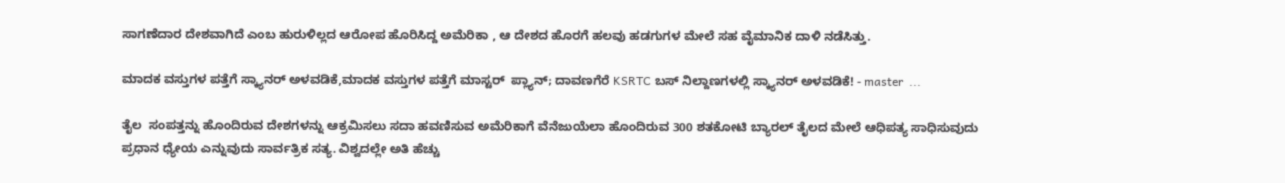ಸಾಗಣೆದಾರ ದೇಶವಾಗಿದೆ ಎಂಬ ಹುರುಳಿಲ್ಲದ ಆರೋಪ ಹೊರಿಸಿದ್ದ ಅಮೆರಿಕಾ , ಆ ದೇಶದ ಹೊರಗೆ ಹಲವು ಹಡಗುಗಳ ಮೇಲೆ ಸಹ ವೈಮಾನಿಕ ದಾಳಿ ನಡೆಸಿತ್ತು.

ಮಾದಕ ವಸ್ತುಗಳ ಪತ್ತೆಗೆ ಸ್ಕ್ಯಾ‌ನರ್‌ ಅಳವಡಿಕೆ,ಮಾದಕ ವಸ್ತುಗಳ ಪತ್ತೆಗೆ ಮಾಸ್ಟರ್‌  ಪ್ಲ್ಯಾನ್‌; ದಾವಣಗೆರೆ KSRTC ಬಸ್‌ ನಿಲ್ದಾಣಗಳಲ್ಲಿ ಸ್ಕ್ಯಾ‌ನರ್‌ ಅಳವಡಿಕೆ! - master  ...

ತೈಲ  ಸಂಪತ್ತನ್ನು ಹೊಂದಿರುವ ದೇಶಗಳನ್ನು ಆಕ್ರಮಿಸಲು ಸದಾ ಹವಣಿಸುವ ಅಮೆರಿಕಾಗೆ ವೆನೆಜುಯೆಲಾ ಹೊಂದಿರುವ 300 ಶತಕೋಟಿ ಬ್ಯಾರಲ್‌ ತೈಲದ ಮೇಲೆ ಆಧಿಪತ್ಯ ಸಾಧಿಸುವುದು ಪ್ರಧಾನ ಧ್ಯೇಯ ಎನ್ನುವುದು ಸಾರ್ವತ್ರಿಕ ಸತ್ಯ. ವಿಶ್ವದಲ್ಲೇ ಅತಿ ಹೆಚ್ಚು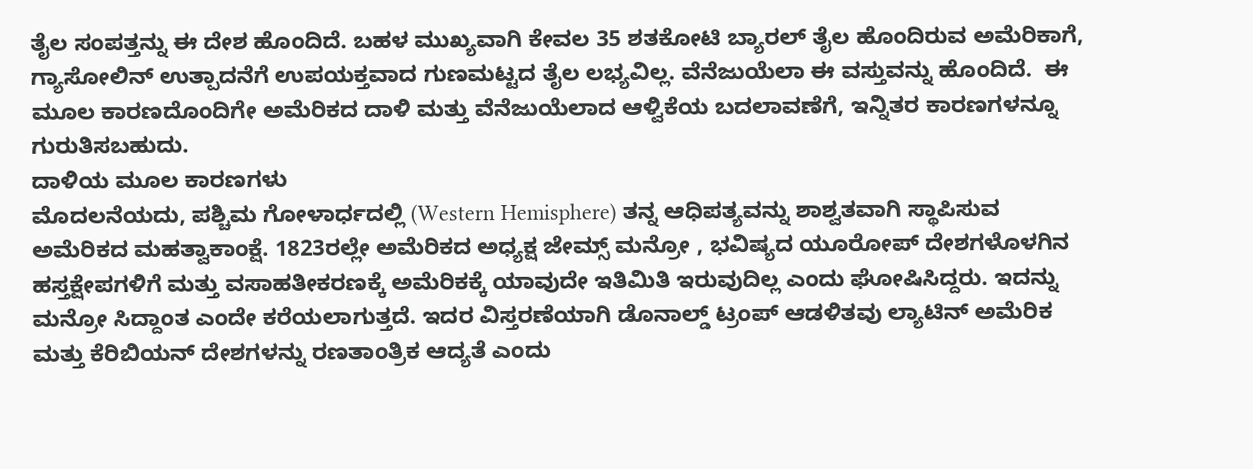ತೈಲ ಸಂಪತ್ತನ್ನು ಈ ದೇಶ ಹೊಂದಿದೆ. ಬಹಳ ಮುಖ್ಯವಾಗಿ ಕೇವಲ 35 ಶತಕೋಟಿ ಬ್ಯಾರಲ್‌ ತೈಲ ಹೊಂದಿರುವ ಅಮೆರಿಕಾಗೆ, ಗ್ಯಾಸೋಲಿನ್‌ ಉತ್ಪಾದನೆಗೆ ಉಪಯಕ್ತವಾದ ಗುಣಮಟ್ಟದ ತೈಲ ಲಭ್ಯವಿಲ್ಲ. ವೆನೆಜುಯೆಲಾ ಈ ವಸ್ತುವನ್ನು ಹೊಂದಿದೆ.  ಈ ಮೂಲ ಕಾರಣದೊಂದಿಗೇ ಅಮೆರಿಕದ ದಾಳಿ ಮತ್ತು ವೆನೆಜುಯೆಲಾದ ಆಳ್ವಿಕೆಯ ಬದಲಾವಣೆಗೆ, ಇನ್ನಿತರ ಕಾರಣಗಳನ್ನೂ ಗುರುತಿಸಬಹುದು.
ದಾಳಿಯ ಮೂಲ ಕಾರಣಗಳು
ಮೊದಲನೆಯದು, ಪಶ್ಚಿಮ ಗೋಳಾರ್ಧದಲ್ಲಿ (Western Hemisphere) ತನ್ನ ಆಧಿಪತ್ಯವನ್ನು ಶಾಶ್ವತವಾಗಿ ಸ್ಥಾಪಿಸುವ ಅಮೆರಿಕದ ಮಹತ್ವಾಕಾಂಕ್ಷೆ. 1823ರಲ್ಲೇ ಅಮೆರಿಕದ ಅಧ್ಯಕ್ಷ ಜೇಮ್ಸ್‌ ಮನ್ರೋ , ಭವಿಷ್ಯದ ಯೂರೋಪ್‌ ದೇಶಗಳೊಳಗಿನ ಹಸ್ತಕ್ಷೇಪಗಳಿಗೆ ಮತ್ತು ವಸಾಹತೀಕರಣಕ್ಕೆ ಅಮೆರಿಕಕ್ಕೆ ಯಾವುದೇ ಇತಿಮಿತಿ ಇರುವುದಿಲ್ಲ ಎಂದು ಘೋಷಿಸಿದ್ದರು. ಇದನ್ನು ಮನ್ರೋ ಸಿದ್ದಾಂತ ಎಂದೇ ಕರೆಯಲಾಗುತ್ತದೆ. ಇದರ ವಿಸ್ತರಣೆಯಾಗಿ ಡೊನಾಲ್ಡ್‌ ಟ್ರಂಪ್‌ ಆಡಳಿತವು ಲ್ಯಾಟಿನ್‌ ಅಮೆರಿಕ ಮತ್ತು ಕೆರಿಬಿಯನ್‌ ದೇಶಗಳನ್ನು ರಣತಾಂತ್ರಿಕ ಆದ್ಯತೆ ಎಂದು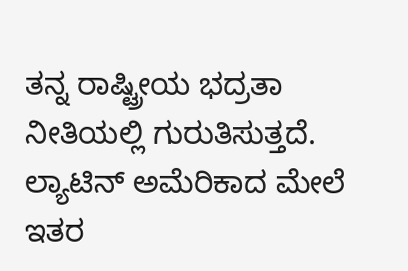ತನ್ನ ರಾಷ್ಟ್ರೀಯ ಭದ್ರತಾ ನೀತಿಯಲ್ಲಿ ಗುರುತಿಸುತ್ತದೆ. ಲ್ಯಾಟಿನ್‌ ಅಮೆರಿಕಾದ ಮೇಲೆ ಇತರ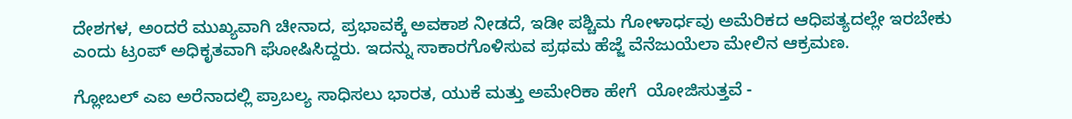ದೇಶಗಳ, ಅಂದರೆ ಮುಖ್ಯವಾಗಿ ಚೀನಾದ, ಪ್ರಭಾವಕ್ಕೆ ಅವಕಾಶ ನೀಡದೆ, ಇಡೀ ಪಶ್ಚಿಮ ಗೋಳಾರ್ಧವು ಅಮೆರಿಕದ ಆಧಿಪತ್ಯದಲ್ಲೇ ಇರಬೇಕು ಎಂದು ಟ್ರಂಪ್‌ ಅಧಿಕೃತವಾಗಿ ಘೋಷಿಸಿದ್ದರು. ಇದನ್ನು ಸಾಕಾರಗೊಳಿಸುವ ಪ್ರಥಮ ಹೆಜ್ಜೆ ವೆನೆಜುಯೆಲಾ ಮೇಲಿನ ಆಕ್ರಮಣ.

ಗ್ಲೋಬಲ್ ಎಐ ಅರೆನಾದಲ್ಲಿ ಪ್ರಾಬಲ್ಯ ಸಾಧಿಸಲು ಭಾರತ, ಯುಕೆ ಮತ್ತು ಅಮೇರಿಕಾ ಹೇಗೆ  ಯೋಜಿಸುತ್ತವೆ -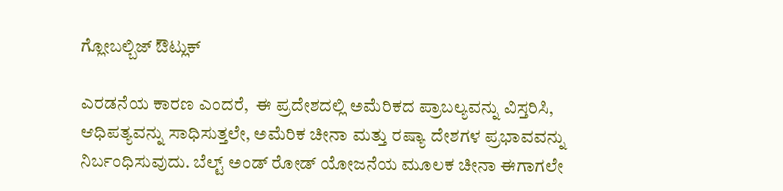ಗ್ಲೋಬಲ್ಬಿಜ್ ಔಟ್ಲುಕ್

ಎರಡನೆಯ ಕಾರಣ ಎಂದರೆ,  ಈ ಪ್ರದೇಶದಲ್ಲಿ ಅಮೆರಿಕದ ಪ್ರಾಬಲ್ಯವನ್ನು ವಿಸ್ತರಿಸಿ, ಆಧಿಪತ್ಯವನ್ನು ಸಾಧಿಸುತ್ತಲೇ, ಅಮೆರಿಕ ಚೀನಾ ಮತ್ತು ರಷ್ಯಾ ದೇಶಗಳ ಪ್ರಭಾವವನ್ನು ನಿರ್ಬಂಧಿಸುವುದು. ಬೆಲ್ಟ್‌ ಅಂಡ್‌ ರೋಡ್‌ ಯೋಜನೆಯ ಮೂಲಕ ಚೀನಾ ಈಗಾಗಲೇ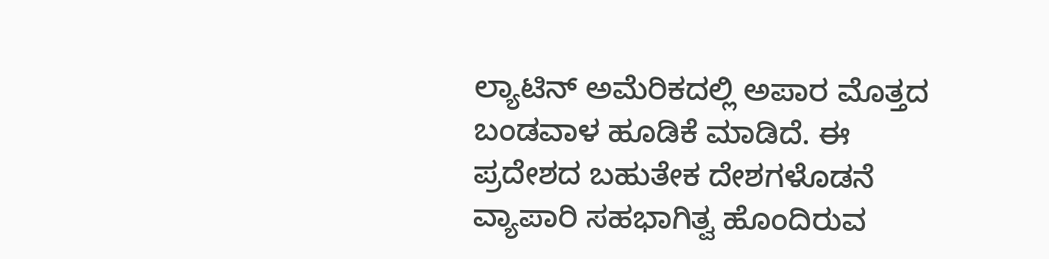ಲ್ಯಾಟಿನ್‌ ಅಮೆರಿಕದಲ್ಲಿ ಅಪಾರ ಮೊತ್ತದ ಬಂಡವಾಳ ಹೂಡಿಕೆ ಮಾಡಿದೆ. ಈ ಪ್ರದೇಶದ ಬಹುತೇಕ ದೇಶಗಳೊಡನೆ ವ್ಯಾಪಾರಿ ಸಹಭಾಗಿತ್ವ ಹೊಂದಿರುವ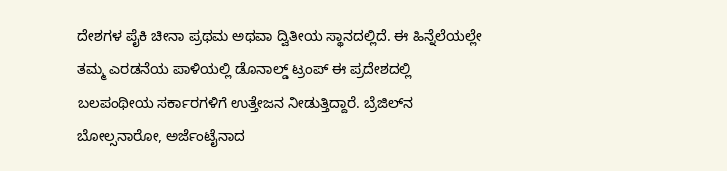ದೇಶಗಳ ಪೈಕಿ ಚೀನಾ ಪ್ರಥಮ ಅಥವಾ ದ್ವಿತೀಯ ಸ್ಥಾನದಲ್ಲಿದೆ. ಈ ಹಿನ್ನೆಲೆಯಲ್ಲೇ ತಮ್ಮ ಎರಡನೆಯ ಪಾಳಿಯಲ್ಲಿ ಡೊನಾಲ್ಡ್‌ ಟ್ರಂಪ್‌ ಈ ಪ್ರದೇಶದಲ್ಲಿ ಬಲಪಂಥೀಯ ಸರ್ಕಾರಗಳಿಗೆ ಉತ್ತೇಜನ ನೀಡುತ್ತಿದ್ದಾರೆ. ಬ್ರೆಜಿಲ್‌ನ ಬೋಲ್ಸನಾರೋ, ಅರ್ಜೆಂಟೈನಾದ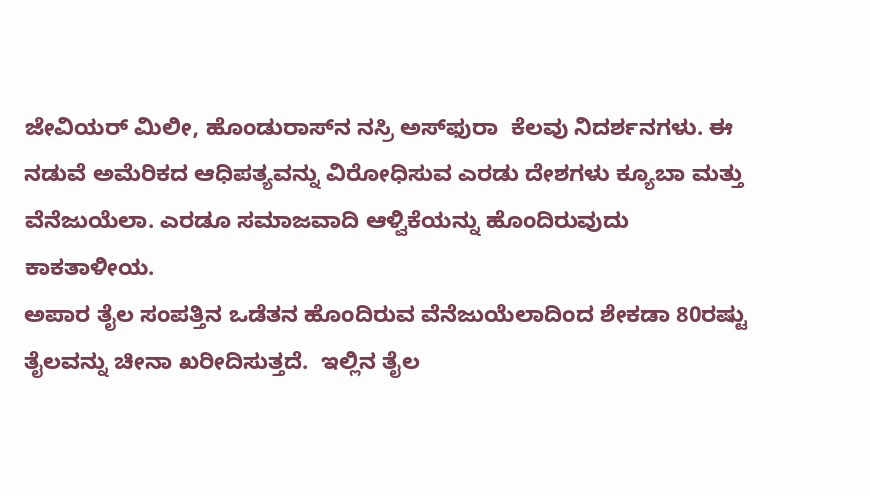ಜೇವಿಯರ್‌ ಮಿಲೀ, ಹೊಂಡುರಾಸ್‌ನ ನಸ್ರಿ ಅಸ್‌ಫುರಾ  ಕೆಲವು ನಿದರ್ಶನಗಳು. ಈ ನಡುವೆ ಅಮೆರಿಕದ ಆಧಿಪತ್ಯವನ್ನು ವಿರೋಧಿಸುವ ಎರಡು ದೇಶಗಳು ಕ್ಯೂಬಾ ಮತ್ತು ವೆನೆಜುಯೆಲಾ. ಎರಡೂ ಸಮಾಜವಾದಿ ಆಳ್ವಿಕೆಯನ್ನು ಹೊಂದಿರುವುದು ಕಾಕತಾಳೀಯ.
ಅಪಾರ ತೈಲ ಸಂಪತ್ತಿನ ಒಡೆತನ ಹೊಂದಿರುವ ವೆನೆಜುಯೆಲಾದಿಂದ ಶೇಕಡಾ 80ರಷ್ಟು ತೈಲವನ್ನು ಚೀನಾ ಖರೀದಿಸುತ್ತದೆ.  ಇಲ್ಲಿನ ತೈಲ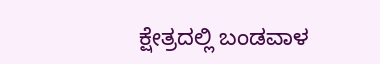ಕ್ಷೇತ್ರದಲ್ಲಿ ಬಂಡವಾಳ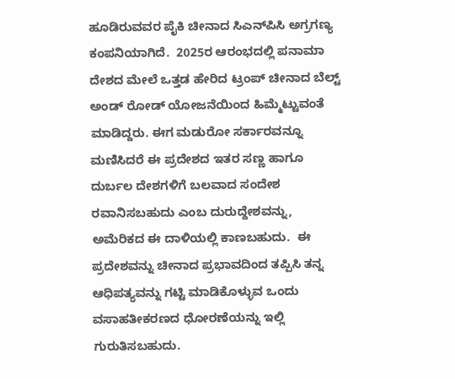ಹೂಡಿರುವವರ ಪೈಕಿ ಚೀನಾದ ಸಿಎನ್‌ಪಿಸಿ ಅಗ್ರಗಣ್ಯ ಕಂಪನಿಯಾಗಿದೆ.  2025ರ ಆರಂಭದಲ್ಲಿ ಪನಾಮಾ ದೇಶದ ಮೇಲೆ ಒತ್ತಡ ಹೇರಿದ ಟ್ರಂಪ್‌ ಚೀನಾದ ಬೆಲ್ಟ್‌ ಅಂಡ್‌ ರೋಡ್‌ ಯೋಜನೆಯಿಂದ ಹಿಮ್ಮೆಟ್ಟುವಂತೆ ಮಾಡಿದ್ದರು. ಈಗ ಮಡುರೋ ಸರ್ಕಾರವನ್ನೂ ಮಣಿಸಿದರೆ ಈ ಪ್ರದೇಶದ ಇತರ ಸಣ್ಣ ಹಾಗೂ ದುರ್ಬಲ ದೇಶಗಳಿಗೆ ಬಲವಾದ ಸಂದೇಶ ರವಾನಿಸಬಹುದು ಎಂಬ ದುರುದ್ದೇಶವನ್ನು, ಅಮೆರಿಕದ ಈ ದಾಳಿಯಲ್ಲಿ ಕಾಣಬಹುದು.  ಈ ಪ್ರದೇಶವನ್ನು ಚೀನಾದ ಪ್ರಭಾವದಿಂದ ತಪ್ಪಿಸಿ ತನ್ನ ಆಧಿಪತ್ಯವನ್ನು ಗಟ್ಟಿ ಮಾಡಿಕೊಳ್ಳುವ ಒಂದು ವಸಾಹತೀಕರಣದ ಧೋರಣೆಯನ್ನು ಇಲ್ಲಿ ಗುರುತಿಸಬಹುದು.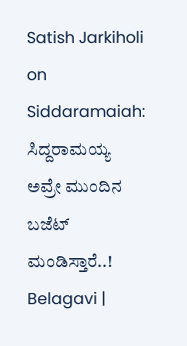Satish Jarkiholi on Siddaramaiah: ಸಿದ್ದರಾಮಯ್ಯ ಅವ್ರೇ ಮುಂದಿನ ಬಜೆಟ್‌ ಮಂಡಿಸ್ತಾರೆ..! Belagavi |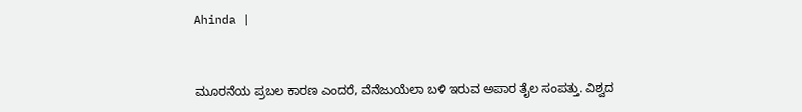Ahinda |



ಮೂರನೆಯ ಪ್ರಬಲ ಕಾರಣ ಎಂದರೆ, ವೆನೆಜುಯೆಲಾ ಬಳಿ ಇರುವ ಅಪಾರ ತೈಲ ಸಂಪತ್ತು. ವಿಶ್ವದ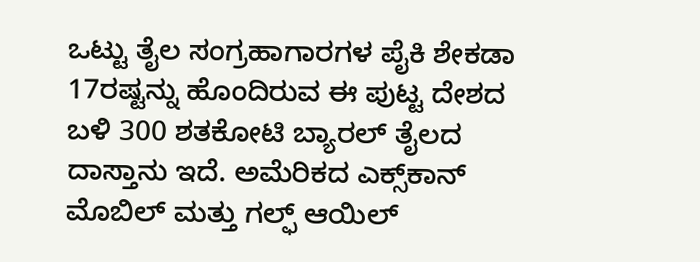ಒಟ್ಟು ತೈಲ ಸಂಗ್ರಹಾಗಾರಗಳ ಪೈಕಿ ಶೇಕಡಾ 17ರಷ್ಟನ್ನು ಹೊಂದಿರುವ ಈ ಪುಟ್ಟ ದೇಶದ ಬಳಿ 300 ಶತಕೋಟಿ ಬ್ಯಾರಲ್‌ ತೈಲದ ದಾಸ್ತಾನು ಇದೆ. ಅಮೆರಿಕದ ಎಕ್ಸ್‌ಕಾನ್‌ ಮೊಬಿಲ್‌ ಮತ್ತು ಗಲ್ಫ್‌ ಆಯಿಲ್‌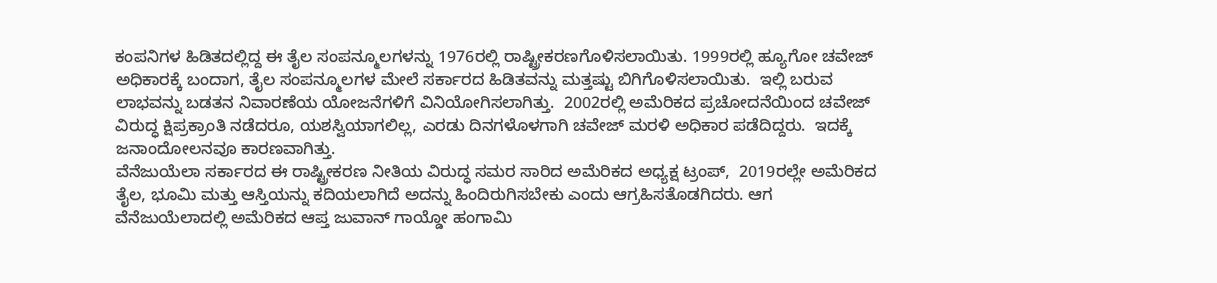ಕಂಪನಿಗಳ ಹಿಡಿತದಲ್ಲಿದ್ದ ಈ ತೈಲ ಸಂಪನ್ಮೂಲಗಳನ್ನು 1976ರಲ್ಲಿ ರಾಷ್ಟ್ರೀಕರಣಗೊಳಿಸಲಾಯಿತು. 1999ರಲ್ಲಿ ಹ್ಯೂಗೋ ಚವೇಜ್‌ ಅಧಿಕಾರಕ್ಕೆ ಬಂದಾಗ, ತೈಲ ಸಂಪನ್ಮೂಲಗಳ ಮೇಲೆ ಸರ್ಕಾರದ ಹಿಡಿತವನ್ನು ಮತ್ತಷ್ಟು ಬಿಗಿಗೊಳಿಸಲಾಯಿತು.  ಇಲ್ಲಿ ಬರುವ ಲಾಭವನ್ನು ಬಡತನ ನಿವಾರಣೆಯ ಯೋಜನೆಗಳಿಗೆ ವಿನಿಯೋಗಿಸಲಾಗಿತ್ತು.  2002ರಲ್ಲಿ ಅಮೆರಿಕದ ಪ್ರಚೋದನೆಯಿಂದ ಚವೇಜ್‌ ವಿರುದ್ಧ ಕ್ಷಿಪ್ರಕ್ರಾಂತಿ ನಡೆದರೂ, ಯಶಸ್ವಿಯಾಗಲಿಲ್ಲ, ಎರಡು ದಿನಗಳೊಳಗಾಗಿ ಚವೇಜ್‌ ಮರಳಿ ಅಧಿಕಾರ ಪಡೆದಿದ್ದರು.  ಇದಕ್ಕೆ ಜನಾಂದೋಲನವೂ ಕಾರಣವಾಗಿತ್ತು.
ವೆನೆಜುಯೆಲಾ ಸರ್ಕಾರದ ಈ ರಾಷ್ಟ್ರೀಕರಣ ನೀತಿಯ ವಿರುದ್ಧ ಸಮರ ಸಾರಿದ ಅಮೆರಿಕದ ಅಧ್ಯಕ್ಷ ಟ್ರಂಪ್‌,  2019ರಲ್ಲೇ ಅಮೆರಿಕದ ತೈಲ, ಭೂಮಿ ಮತ್ತು ಆಸ್ತಿಯನ್ನು ಕದಿಯಲಾಗಿದೆ ಅದನ್ನು ಹಿಂದಿರುಗಿಸಬೇಕು ಎಂದು ಆಗ್ರಹಿಸತೊಡಗಿದರು. ಆಗ ವೆನೆಜುಯೆಲಾದಲ್ಲಿ ಅಮೆರಿಕದ ಆಪ್ತ ಜುವಾನ್‌ ಗಾಯ್ಡೋ ಹಂಗಾಮಿ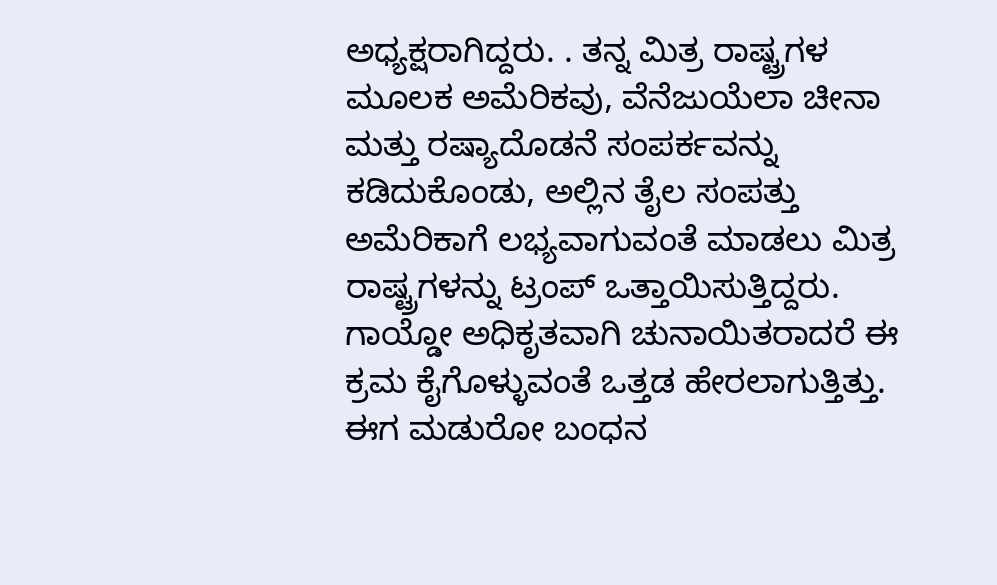ಅಧ್ಯಕ್ಷರಾಗಿದ್ದರು. . ತನ್ನ ಮಿತ್ರ ರಾಷ್ಟ್ರಗಳ ಮೂಲಕ ಅಮೆರಿಕವು, ವೆನೆಜುಯೆಲಾ ಚೀನಾ ಮತ್ತು ರಷ್ಯಾದೊಡನೆ ಸಂಪರ್ಕವನ್ನು ಕಡಿದುಕೊಂಡು, ಅಲ್ಲಿನ ತೈಲ ಸಂಪತ್ತು ಅಮೆರಿಕಾಗೆ ಲಭ್ಯವಾಗುವಂತೆ ಮಾಡಲು ಮಿತ್ರ ರಾಷ್ಟ್ರಗಳನ್ನು ಟ್ರಂಪ್‌ ಒತ್ತಾಯಿಸುತ್ತಿದ್ದರು. ಗಾಯ್ಡೋ ಅಧಿಕೃತವಾಗಿ ಚುನಾಯಿತರಾದರೆ ಈ ಕ್ರಮ ಕೈಗೊಳ್ಳುವಂತೆ ಒತ್ತಡ ಹೇರಲಾಗುತ್ತಿತ್ತು. ಈಗ ಮಡುರೋ ಬಂಧನ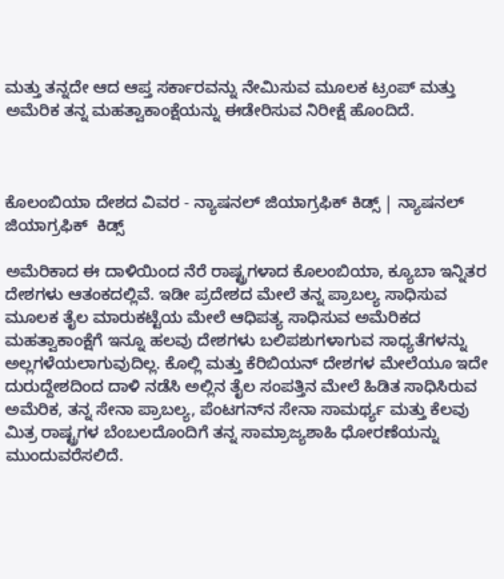ಮತ್ತು ತನ್ನದೇ ಆದ ಆಪ್ತ ಸರ್ಕಾರವನ್ನು ನೇಮಿಸುವ ಮೂಲಕ ಟ್ರಂಪ್‌ ಮತ್ತು ಅಮೆರಿಕ ತನ್ನ ಮಹತ್ವಾಕಾಂಕ್ಷೆಯನ್ನು ಈಡೇರಿಸುವ ನಿರೀಕ್ಷೆ ಹೊಂದಿದೆ.



ಕೊಲಂಬಿಯಾ ದೇಶದ ವಿವರ - ನ್ಯಾಷನಲ್ ಜಿಯಾಗ್ರಫಿಕ್ ಕಿಡ್ಸ್ | ನ್ಯಾಷನಲ್ ಜಿಯಾಗ್ರಫಿಕ್  ಕಿಡ್ಸ್

ಅಮೆರಿಕಾದ ಈ ದಾಳಿಯಿಂದ ನೆರೆ ರಾಷ್ಟ್ರಗಳಾದ ಕೊಲಂಬಿಯಾ, ಕ್ಯೂಬಾ ಇನ್ನಿತರ ದೇಶಗಳು ಆತಂಕದಲ್ಲಿವೆ. ಇಡೀ ಪ್ರದೇಶದ ಮೇಲೆ ತನ್ನ ಪ್ರಾಬಲ್ಯ ಸಾಧಿಸುವ ಮೂಲಕ ತೈಲ ಮಾರುಕಟ್ಟೆಯ ಮೇಲೆ ಆಧಿಪತ್ಯ ಸಾಧಿಸುವ ಅಮೆರಿಕದ ಮಹತ್ವಾಕಾಂಕ್ಷೆಗೆ ಇನ್ನೂ ಹಲವು ದೇಶಗಳು ಬಲಿಪಶುಗಳಾಗುವ ಸಾಧ್ಯತೆಗಳನ್ನು ಅಲ್ಲಗಳೆಯಲಾಗುವುದಿಲ್ಲ. ಕೊಲ್ಲಿ ಮತ್ತು ಕೆರಿಬಿಯನ್‌ ದೇಶಗಳ ಮೇಲೆಯೂ ಇದೇ ದುರುದ್ದೇಶದಿಂದ ದಾಳಿ ನಡೆಸಿ ಅಲ್ಲಿನ ತೈಲ ಸಂಪತ್ತಿನ ಮೇಲೆ ಹಿಡಿತ ಸಾಧಿಸಿರುವ ಅಮೆರಿಕ, ತನ್ನ ಸೇನಾ ಪ್ರಾಬಲ್ಯ, ಪೆಂಟಗನ್‌ನ ಸೇನಾ ಸಾಮರ್ಥ್ಯ ಮತ್ತು ಕೆಲವು ಮಿತ್ರ ರಾಷ್ಟ್ರಗಳ ಬೆಂಬಲದೊಂದಿಗೆ ತನ್ನ ಸಾಮ್ರಾಜ್ಯಶಾಹಿ ಧೋರಣೆಯನ್ನು ಮುಂದುವರೆಸಲಿದೆ.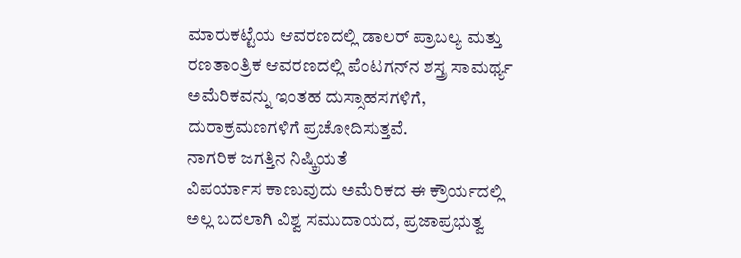ಮಾರುಕಟ್ಟೆಯ ಆವರಣದಲ್ಲಿ ಡಾಲರ್‌ ಪ್ರಾಬಲ್ಯ ಮತ್ತು ರಣತಾಂತ್ರಿಕ ಆವರಣದಲ್ಲಿ ಪೆಂಟಗನ್‌ನ ಶಸ್ತ್ರ ಸಾಮರ್ಥ್ಯ ಅಮೆರಿಕವನ್ನು ಇಂತಹ ದುಸ್ಸಾಹಸಗಳಿಗೆ, ದುರಾಕ್ರಮಣಗಳಿಗೆ ಪ್ರಚೋದಿಸುತ್ತವೆ.
ನಾಗರಿಕ ಜಗತ್ತಿನ ನಿಷ್ಕ್ರಿಯತೆ
ವಿಪರ್ಯಾಸ ಕಾಣುವುದು ಅಮೆರಿಕದ ಈ ಕ್ರೌರ್ಯದಲ್ಲಿ ಅಲ್ಲ ಬದಲಾಗಿ ವಿಶ್ವ ಸಮುದಾಯದ, ಪ್ರಜಾಪ್ರಭುತ್ವ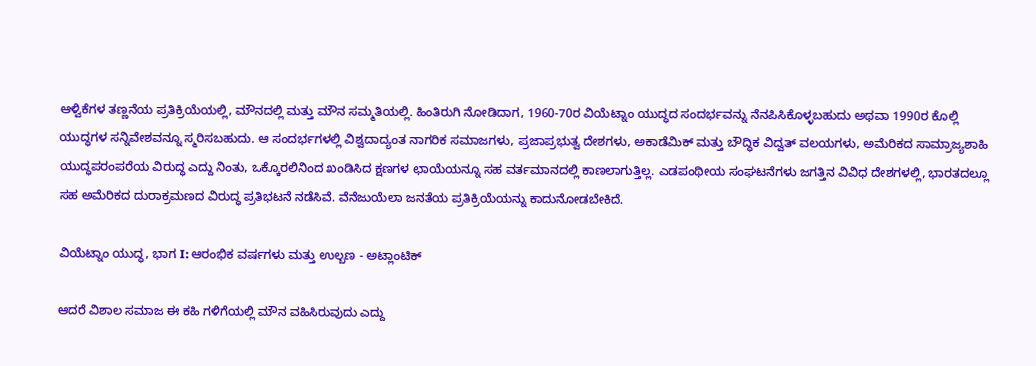ಆಳ್ವಿಕೆಗಳ ತಣ್ಣನೆಯ ಪ್ರತಿಕ್ರಿಯೆಯಲ್ಲಿ, ಮೌನದಲ್ಲಿ ಮತ್ತು ಮೌನ ಸಮ್ಮತಿಯಲ್ಲಿ. ಹಿಂತಿರುಗಿ ನೋಡಿದಾಗ, 1960-70ರ ವಿಯೆಟ್ನಾಂ ಯುದ್ಧದ ಸಂದರ್ಭವನ್ನು ನೆನಪಿಸಿಕೊಳ್ಳಬಹುದು ಅಥವಾ 1990ರ ಕೊಲ್ಲಿ ಯುದ್ಧಗಳ ಸನ್ನಿವೇಶವನ್ನೂ ಸ್ಮರಿಸಬಹುದು. ಆ ಸಂದರ್ಭಗಳಲ್ಲಿ ವಿಶ್ವದಾದ್ಯಂತ ನಾಗರಿಕ ಸಮಾಜಗಳು, ಪ್ರಜಾಪ್ರಭುತ್ವ ದೇಶಗಳು, ಅಕಾಡೆಮಿಕ್‌ ಮತ್ತು ಬೌದ್ಧಿಕ ವಿದ್ವತ್‌ ವಲಯಗಳು, ಅಮೆರಿಕದ ಸಾಮ್ರಾಜ್ಯಶಾಹಿ ಯುದ್ಧಪರಂಪರೆಯ ವಿರುದ್ಧ ಎದ್ದು ನಿಂತು, ಒಕ್ಕೊರಲಿನಿಂದ ಖಂಡಿಸಿದ ಕ್ಷಣಗಳ ಛಾಯೆಯನ್ನೂ ಸಹ ವರ್ತಮಾನದಲ್ಲಿ ಕಾಣಲಾಗುತ್ತಿಲ್ಲ. ಎಡಪಂಥೀಯ ಸಂಘಟನೆಗಳು ಜಗತ್ತಿನ ವಿವಿಧ ದೇಶಗಳಲ್ಲಿ, ಭಾರತದಲ್ಲೂ ಸಹ ಅಮೆರಿಕದ ದುರಾಕ್ರಮಣದ ವಿರುದ್ಧ ಪ್ರತಿಭಟನೆ ನಡೆಸಿವೆ. ವೆನೆಜುಯೆಲಾ ಜನತೆಯ ಪ್ರತಿಕ್ರಿಯೆಯನ್ನು ಕಾದುನೋಡಬೇಕಿದೆ.

ವಿಯೆಟ್ನಾಂ ಯುದ್ಧ, ಭಾಗ I: ಆರಂಭಿಕ ವರ್ಷಗಳು ಮತ್ತು ಉಲ್ಬಣ - ಅಟ್ಲಾಂಟಿಕ್

ಆದರೆ ವಿಶಾಲ ಸಮಾಜ ಈ ಕಹಿ ಗಳಿಗೆಯಲ್ಲಿ ಮೌನ ವಹಿಸಿರುವುದು ಎದ್ದು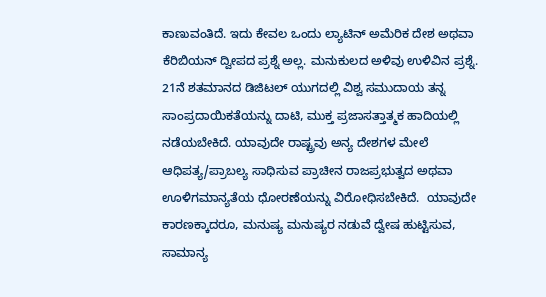ಕಾಣುವಂತಿದೆ. ಇದು ಕೇವಲ ಒಂದು ಲ್ಯಾಟಿನ್‌ ಅಮೆರಿಕ ದೇಶ ಅಥವಾ ಕೆರಿಬಿಯನ್‌ ದ್ವೀಪದ ಪ್ರಶ್ನೆ ಅಲ್ಲ. ಮನುಕುಲದ ಅಳಿವು ಉಳಿವಿನ ಪ್ರಶ್ನೆ. 21ನೆ ಶತಮಾನದ ಡಿಜಿಟಲ್‌ ಯುಗದಲ್ಲಿ ವಿಶ್ವ ಸಮುದಾಯ ತನ್ನ ಸಾಂಪ್ರದಾಯಿಕತೆಯನ್ನು ದಾಟಿ, ಮುಕ್ತ ಪ್ರಜಾಸತ್ತಾತ್ಮಕ ಹಾದಿಯಲ್ಲಿ ನಡೆಯಬೇಕಿದೆ. ಯಾವುದೇ ರಾಷ್ಟ್ರವು ಅನ್ಯ ದೇಶಗಳ ಮೇಲೆ ಆಧಿಪತ್ಯ/ಪ್ರಾಬಲ್ಯ ಸಾಧಿಸುವ ಪ್ರಾಚೀನ ರಾಜಪ್ರಭುತ್ವದ ಅಥವಾ ಊಳಿಗಮಾನ್ಯತೆಯ ಧೋರಣೆಯನ್ನು ವಿರೋಧಿಸಬೇಕಿದೆ.  ಯಾವುದೇ ಕಾರಣಕ್ಕಾದರೂ, ಮನುಷ್ಯ ಮನುಷ್ಯರ ನಡುವೆ ದ್ವೇಷ ಹುಟ್ಟಿಸುವ, ಸಾಮಾನ್ಯ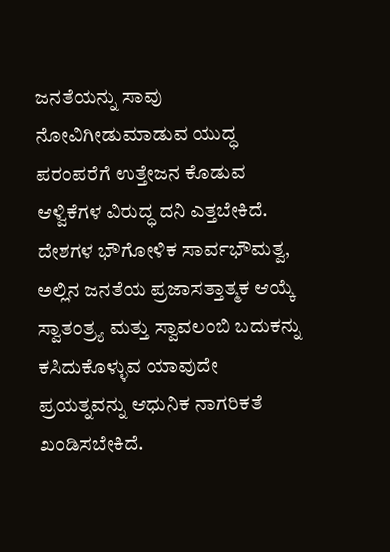ಜನತೆಯನ್ನು ಸಾವು ನೋವಿಗೀಡುಮಾಡುವ ಯುದ್ಧ ಪರಂಪರೆಗೆ ಉತ್ತೇಜನ ಕೊಡುವ ಆಳ್ವಿಕೆಗಳ ವಿರುದ್ಧ ದನಿ ಎತ್ತಬೇಕಿದೆ.
ದೇಶಗಳ ಭೌಗೋಳಿಕ ಸಾರ್ವಭೌಮತ್ವ, ಅಲ್ಲಿನ ಜನತೆಯ ಪ್ರಜಾಸತ್ತಾತ್ಮಕ ಆಯ್ಕೆ ಸ್ವಾತಂತ್ರ್ಯ ಮತ್ತು ಸ್ವಾವಲಂಬಿ ಬದುಕನ್ನು ಕಸಿದುಕೊಳ್ಳುವ ಯಾವುದೇ ಪ್ರಯತ್ನವನ್ನು ಆಧುನಿಕ ನಾಗರಿಕತೆ ಖಂಡಿಸಬೇಕಿದೆ.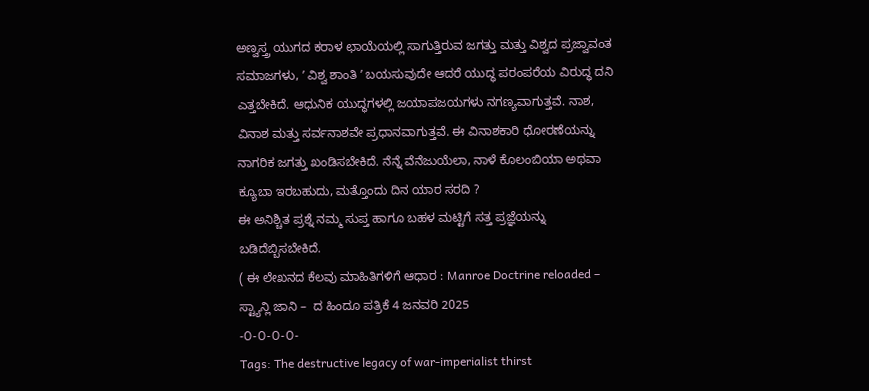ಅಣ್ವಸ್ತ್ರ ಯುಗದ ಕರಾಳ ಛಾಯೆಯಲ್ಲಿ ಸಾಗುತ್ತಿರುವ ಜಗತ್ತು ಮತ್ತು ವಿಶ್ವದ ಪ್ರಜ್ವಾವಂತ ಸಮಾಜಗಳು, ʼ ವಿಶ್ವ ಶಾಂತಿ ʼ ಬಯಸುವುದೇ ಆದರೆ ಯುದ್ಧ ಪರಂಪರೆಯ ವಿರುದ್ಧ ದನಿ ಎತ್ತಬೇಕಿದೆ. ಆಧುನಿಕ ಯುದ್ಧಗಳಲ್ಲಿ ಜಯಾಪಜಯಗಳು ನಗಣ್ಯವಾಗುತ್ತವೆ. ನಾಶ, ವಿನಾಶ ಮತ್ತು ಸರ್ವನಾಶವೇ ಪ್ರಧಾನವಾಗುತ್ತವೆ. ಈ ವಿನಾಶಕಾರಿ ಧೋರಣೆಯನ್ನು ನಾಗರಿಕ ಜಗತ್ತು ಖಂಡಿಸಬೇಕಿದೆ. ನೆನ್ನೆ ವೆನೆಜುಯೆಲಾ, ನಾಳೆ ಕೊಲಂಬಿಯಾ ಅಥವಾ ಕ್ಯೂಬಾ ಇರಬಹುದು, ಮತ್ತೊಂದು ದಿನ ಯಾರ ಸರದಿ ?
ಈ ಅನಿಶ್ಚಿತ ಪ್ರಶ್ನೆ ನಮ್ಮ ಸುಪ್ತ ಹಾಗೂ ಬಹಳ ಮಟ್ಟಿಗೆ ಸತ್ತ ಪ್ರಜ್ಞೆಯನ್ನು ಬಡಿದೆಬ್ಬಿಸಬೇಕಿದೆ.
( ಈ ಲೇಖನದ ಕೆಲವು ಮಾಹಿತಿಗಳಿಗೆ ಆಧಾರ : Manroe Doctrine reloaded – ಸ್ಟ್ಯಾನ್ಲಿ ಜಾನಿ –  ದ ಹಿಂದೂ ಪತ್ರಿಕೆ 4 ಜನವರಿ 2025
-೦-೦-೦-೦-
Tags: The destructive legacy of war-imperialist thirst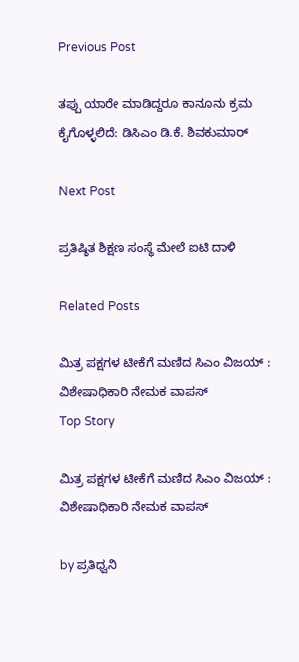Previous Post

ತಪ್ಪು ಯಾರೇ ಮಾಡಿದ್ದರೂ ಕಾನೂನು ಕ್ರಮ ಕೈಗೊಳ್ಳಲಿದೆ: ಡಿಸಿಎಂ ಡಿ.ಕೆ. ಶಿವಕುಮಾರ್

Next Post

ಪ್ರತಿಷ್ಠಿತ ಶಿಕ್ಷಣ ಸಂಸ್ಥೆ ಮೇಲೆ ಐಟಿ ದಾಳಿ

Related Posts

ಮಿತ್ರ ಪಕ್ಷಗಳ ಟೀಕೆಗೆ ಮಣಿದ ಸಿಎಂ ವಿಜಯ್ : ವಿಶೇಷಾಧಿಕಾರಿ ನೇಮಕ ವಾಪಸ್‌
Top Story

ಮಿತ್ರ ಪಕ್ಷಗಳ ಟೀಕೆಗೆ ಮಣಿದ ಸಿಎಂ ವಿಜಯ್ : ವಿಶೇಷಾಧಿಕಾರಿ ನೇಮಕ ವಾಪಸ್‌

by ಪ್ರತಿಧ್ವನಿ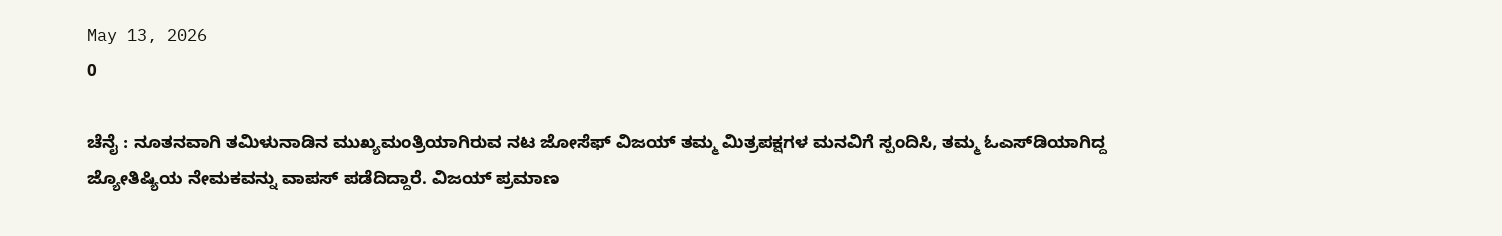May 13, 2026
0

ಚೆನೈ : ನೂತನವಾಗಿ ತಮಿಳುನಾಡಿನ ಮುಖ್ಯಮಂತ್ರಿಯಾಗಿರುವ ನಟ ಜೋಸೆಫ್‌ ವಿಜಯ್‌ ತಮ್ಮ ಮಿತ್ರಪಕ್ಷಗಳ ಮನವಿಗೆ ಸ್ಪಂದಿಸಿ, ತಮ್ಮ ಓಎಸ್‌ಡಿಯಾಗಿದ್ದ ಜ್ಯೋತಿಷ್ಯಿಯ ನೇಮಕವನ್ನು ವಾಪಸ್‌ ಪಡೆದಿದ್ದಾರೆ. ವಿಜಯ್‌ ಪ್ರಮಾಣ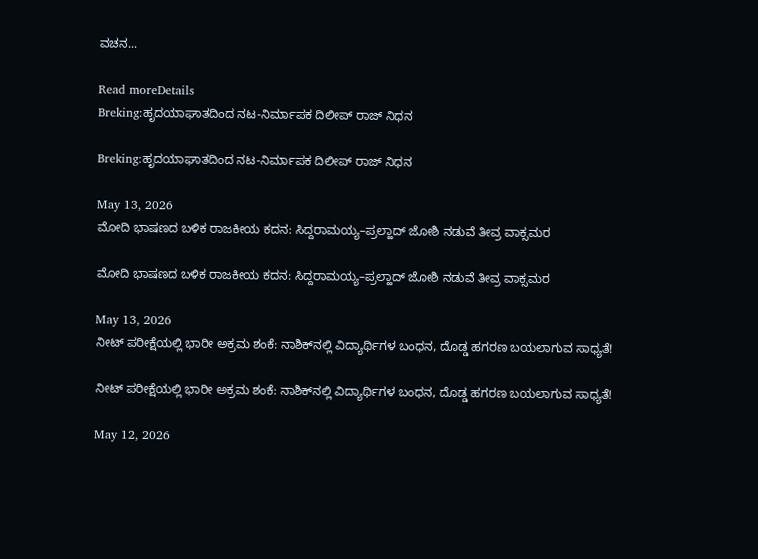ವಚನ...

Read moreDetails
Breking:ಹೃದಯಾಘಾತದಿಂದ ನಟ-ನಿರ್ಮಾಪಕ ದಿಲೀಪ್ ರಾಜ್ ನಿಧನ

Breking:ಹೃದಯಾಘಾತದಿಂದ ನಟ-ನಿರ್ಮಾಪಕ ದಿಲೀಪ್ ರಾಜ್ ನಿಧನ

May 13, 2026
ಮೋದಿ ಭಾಷಣದ ಬಳಿಕ ರಾಜಕೀಯ ಕದನ: ಸಿದ್ದರಾಮಯ್ಯ–ಪ್ರಲ್ಹಾದ್ ಜೋಶಿ ನಡುವೆ ತೀವ್ರ ವಾಕ್ಸಮರ

ಮೋದಿ ಭಾಷಣದ ಬಳಿಕ ರಾಜಕೀಯ ಕದನ: ಸಿದ್ದರಾಮಯ್ಯ–ಪ್ರಲ್ಹಾದ್ ಜೋಶಿ ನಡುವೆ ತೀವ್ರ ವಾಕ್ಸಮರ

May 13, 2026
ನೀಟ್ ಪರೀಕ್ಷೆಯಲ್ಲಿ ಭಾರೀ ಅಕ್ರಮ ಶಂಕೆ: ನಾಶಿಕ್‌ನಲ್ಲಿ ವಿದ್ಯಾರ್ಥಿಗಳ ಬಂಧನ, ದೊಡ್ಡ ಹಗರಣ ಬಯಲಾಗುವ ಸಾಧ್ಯತೆ!

ನೀಟ್ ಪರೀಕ್ಷೆಯಲ್ಲಿ ಭಾರೀ ಅಕ್ರಮ ಶಂಕೆ: ನಾಶಿಕ್‌ನಲ್ಲಿ ವಿದ್ಯಾರ್ಥಿಗಳ ಬಂಧನ, ದೊಡ್ಡ ಹಗರಣ ಬಯಲಾಗುವ ಸಾಧ್ಯತೆ!

May 12, 2026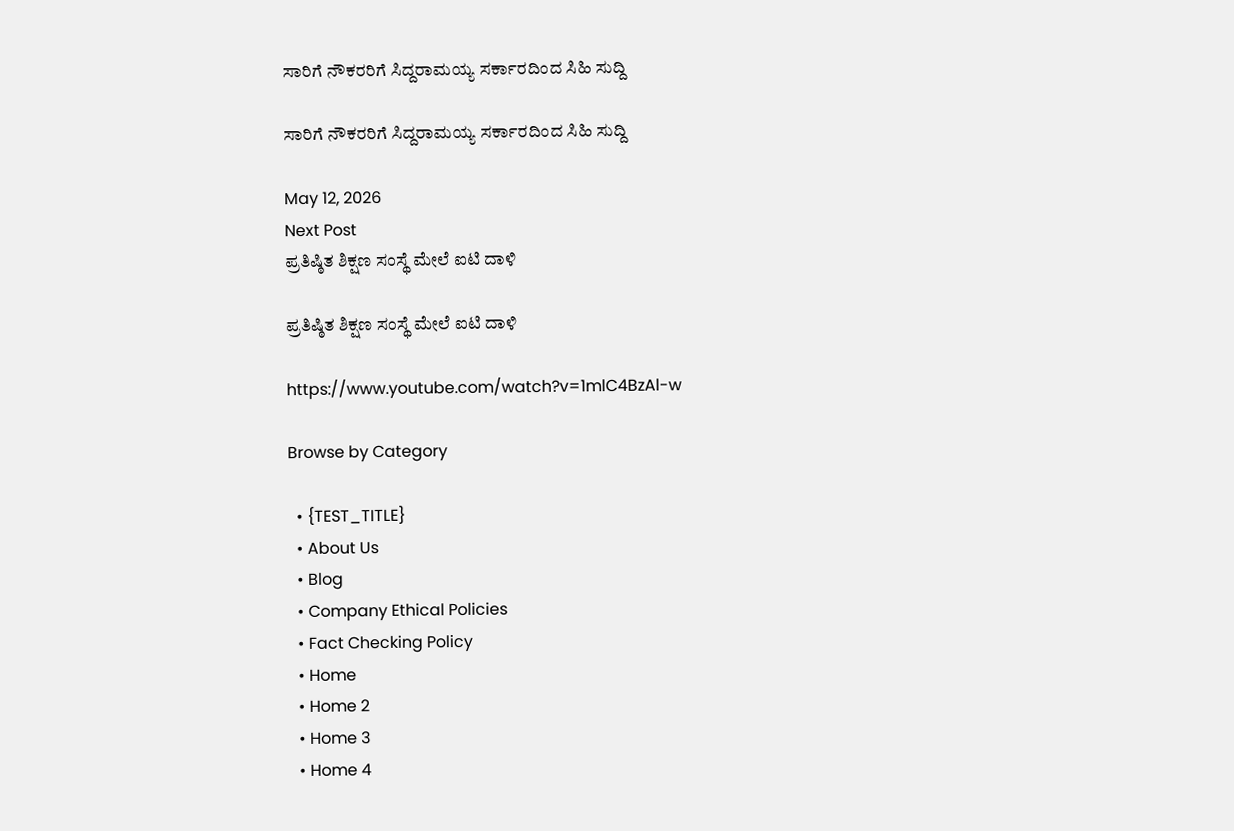ಸಾರಿಗೆ ನೌಕರರಿಗೆ ಸಿದ್ದರಾಮಯ್ಯ ಸರ್ಕಾರದಿಂದ ಸಿಹಿ ಸುದ್ದಿ

ಸಾರಿಗೆ ನೌಕರರಿಗೆ ಸಿದ್ದರಾಮಯ್ಯ ಸರ್ಕಾರದಿಂದ ಸಿಹಿ ಸುದ್ದಿ

May 12, 2026
Next Post
ಪ್ರತಿಷ್ಠಿತ ಶಿಕ್ಷಣ ಸಂಸ್ಥೆ ಮೇಲೆ ಐಟಿ ದಾಳಿ

ಪ್ರತಿಷ್ಠಿತ ಶಿಕ್ಷಣ ಸಂಸ್ಥೆ ಮೇಲೆ ಐಟಿ ದಾಳಿ

https://www.youtube.com/watch?v=1mlC4BzAl-w

Browse by Category

  • {TEST_TITLE}
  • About Us
  • Blog
  • Company Ethical Policies
  • Fact Checking Policy
  • Home
  • Home 2
  • Home 3
  • Home 4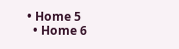• Home 5
  • Home 6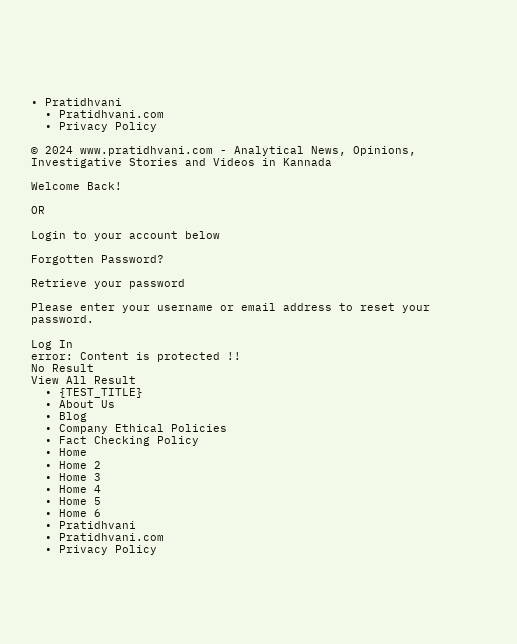• Pratidhvani
  • Pratidhvani.com
  • Privacy Policy

© 2024 www.pratidhvani.com - Analytical News, Opinions, Investigative Stories and Videos in Kannada

Welcome Back!

OR

Login to your account below

Forgotten Password?

Retrieve your password

Please enter your username or email address to reset your password.

Log In
error: Content is protected !!
No Result
View All Result
  • {TEST_TITLE}
  • About Us
  • Blog
  • Company Ethical Policies
  • Fact Checking Policy
  • Home
  • Home 2
  • Home 3
  • Home 4
  • Home 5
  • Home 6
  • Pratidhvani
  • Pratidhvani.com
  • Privacy Policy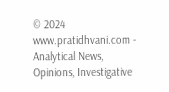© 2024 www.pratidhvani.com - Analytical News, Opinions, Investigative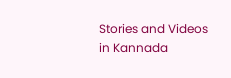Stories and Videos in Kannada